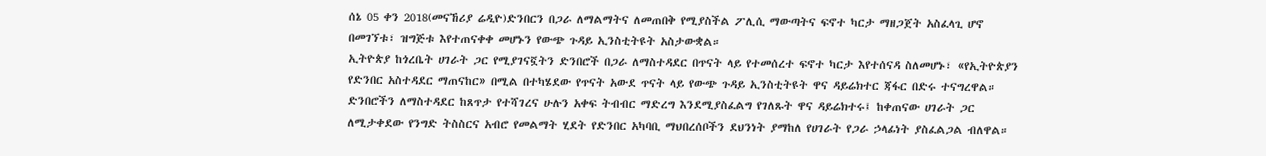ሰኔ 05 ቀን 2018(መናኸሪያ ሬዲዮ)ድንበርን በጋራ ለማልማትና ለመጠበቅ የሚያስችል ፖሊሲ ማውጣትና ፍኖተ ካርታ ማዘጋጀት አስፈላጊ ሆኖ በመገኘቱ፣ ዝግጅቱ እየተጠናቀቀ መሆኑን የውጭ ጉዳይ ኢንስቲትዩት አስታውቋል።
ኢትዮጵያ ከጎረቤት ሀገራት ጋር የሚያገናኟትን ድንበሮች በጋራ ለማስተዳደር በጥናት ላይ የተመሰረተ ፍኖተ ካርታ እየተሰናዳ ስለመሆኑ፣ «የኢትዮጵያን የድንበር አስተዳደር ማጠናከር» በሚል በተካሄደው የጥናት አውደ ጥናት ላይ የውጭ ጉዳይ ኢንስቲትዩት ዋና ዳይሬክተር ጃፋር በድሩ ተናግረዋል።
ድንበሮችን ለማስተዳደር ከጸጥታ የተሻገረና ሁሉን አቀፍ ትብብር ማድረግ እንደሚያስፈልግ የገለጹት ዋና ዳይሬክተሩ፤ ከቀጠናው ሀገራት ጋር ለሚታቀደው የንግድ ትስስርና አብሮ የመልማት ሂደት የድንበር አካባቢ ማህበረሰቦችን ደህንነት ያማከለ የሀገራት የጋራ ኃላፊነት ያስፈልጋል ብለዋል።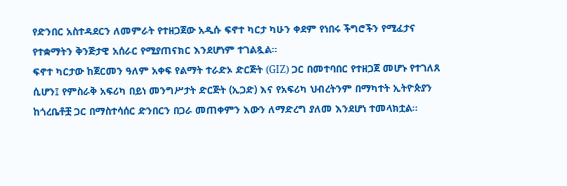የድንበር አስተዳደርን ለመምራት የተዘጋጀው አዲሱ ፍኖተ ካርታ ካሁን ቀደም የነበሩ ችግሮችን የሚፈታና የተቋማትን ቅንጅታዊ አሰራር የሚያጠናክር እንደሆነም ተገልጿል።
ፍኖተ ካርታው ከጀርመን ዓለም አቀፍ የልማት ተራድኦ ድርጅት (GIZ) ጋር በመተባበር የተዘጋጀ መሆኑ የተገለጸ ሲሆን፤ የምስራቅ አፍሪካ በይነ መንግሥታት ድርጅት (ኢጋድ) እና የአፍሪካ ህብረትንም በማካተት ኢትዮጵያን ከጎረቤቶቿ ጋር በማስተሳሰር ድንበርን በጋራ መጠቀምን እውን ለማድረግ ያለመ እንደሆነ ተመላክቷል።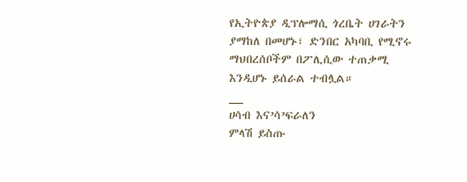የኢትዮጵያ ዲፕሎማሲ ጎረቤት ሀገራትን ያማከለ በመሆኑ፣ ድንበር አካባቢ የሚኖሩ ማህበረሰቦችም በፖሊሲው ተጠቃሚ እንዲሆኑ ይሰራል ተብሏል።
__
ሀሳብ እና’ሳ’ፍራለን
ምላሽ ይስጡ